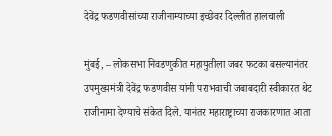देवेंद्र फडणवीसांच्या राजीनाम्याच्या इच्छेवर दिल्लीत हालचाली

मुंबई, – लोकसभा निवडणुकीत महायुतीला जबर फटका बसल्यानंतर उपमुख्यमंत्री देवेंद्र फडणवीस यांनी पराभवाची जबाबदारी स्वीकारत थेट राजीनामा देण्याचे संकेत दिले. यानंतर महाराष्ट्राच्या राजकारणात आता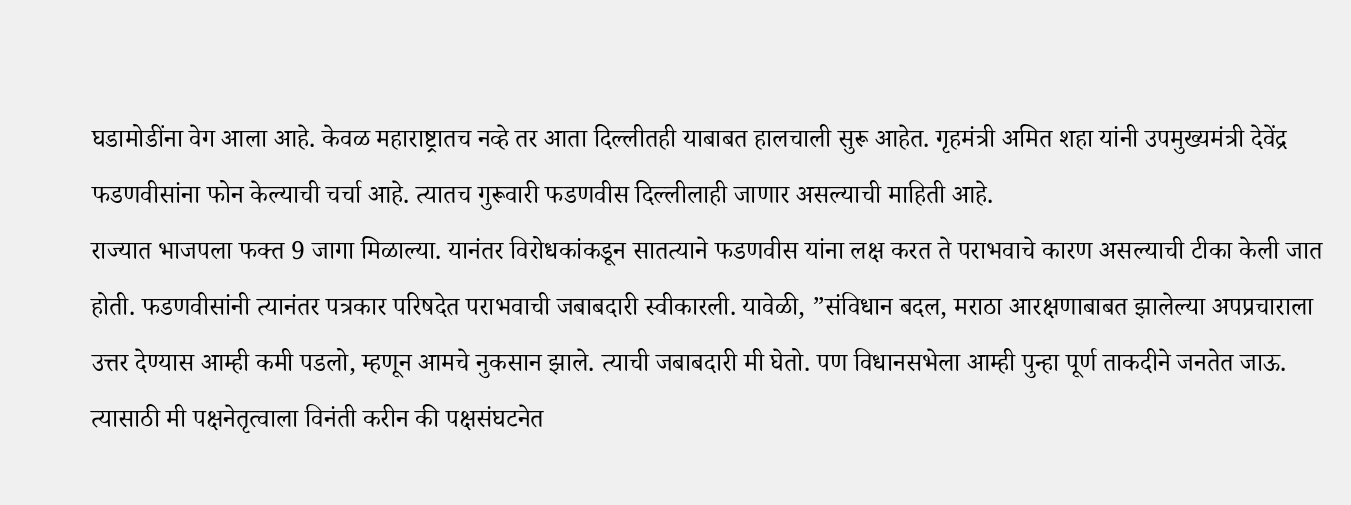घडामोडींना वेग आला आहे. केवळ महाराष्ट्रातच नव्हे तर आता दिल्लीतही याबाबत हालचाली सुरू आहेत. गृहमंत्री अमित शहा यांनी उपमुख्यमंत्री देवेंद्र फडणवीसांना फोन केल्याची चर्चा आहे. त्यातच गुरूवारी फडणवीस दिल्लीलाही जाणार असल्याची माहिती आहे.
राज्यात भाजपला फक्त 9 जागा मिळाल्या. यानंतर विरोधकांकडून सातत्याने फडणवीस यांना लक्ष करत ते पराभवाचे कारण असल्याची टीका केली जात होती. फडणवीसांनी त्यानंतर पत्रकार परिषदेत पराभवाची जबाबदारी स्वीकारली. यावेळी, ”संविधान बदल, मराठा आरक्षणाबाबत झालेल्या अपप्रचाराला उत्तर देण्यास आम्ही कमी पडलो, म्हणून आमचे नुकसान झाले. त्याची जबाबदारी मी घेतो. पण विधानसभेला आम्ही पुन्हा पूर्ण ताकदीने जनतेत जाऊ. त्यासाठी मी पक्षनेतृत्वाला विनंती करीन की पक्षसंघटनेत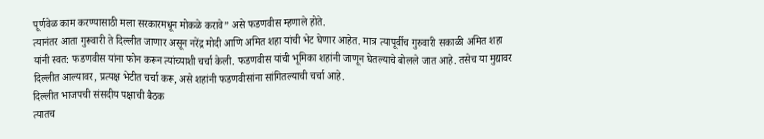पूर्णवेळ काम करण्यासाठी मला सरकारमधून मोकळे करावे” असे फडणवीस म्हणाले होते.
त्यानंतर आता गुरूवारी ते दिल्लीत जाणार असून नरेंद्र मोदी आणि अमित शहा यांची भेट घेणार आहेत. मात्र त्यापूर्वीच गुरुवारी सकाळी अमित शहा यांनी स्वत: फडणवीस यांना फोन करून त्यांच्याशी चर्चा केली. फडणवीस यांची भूमिका शहांनी जाणून घेतल्याचे बोलले जात आहे. तसेच या मुद्यावर दिल्लीत आल्यावर, प्रत्यक्ष भेटीत चर्चा करू, असे शहांनी फडणवीसांना सांगितल्याची चर्चा आहे.
दिल्लीत भाजपची संसदीय पक्षाची बैठक
त्यातच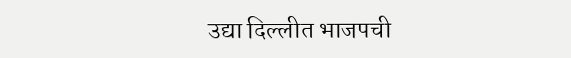उद्या दिल्लीत भाजपची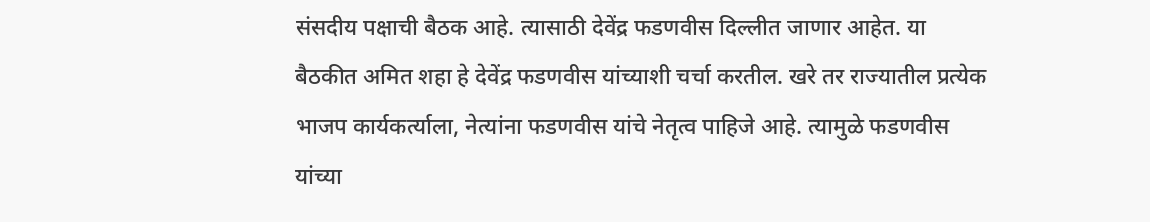संसदीय पक्षाची बैठक आहे. त्यासाठी देवेंद्र फडणवीस दिल्लीत जाणार आहेत. या बैठकीत अमित शहा हे देवेंद्र फडणवीस यांच्याशी चर्चा करतील. खरे तर राज्यातील प्रत्येक भाजप कार्यकर्त्याला, नेत्यांना फडणवीस यांचे नेतृत्व पाहिजे आहे. त्यामुळे फडणवीस यांच्या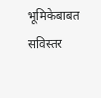भूमिकेबाबत सविस्तर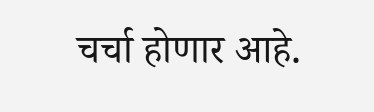चर्चा होणार आहे.